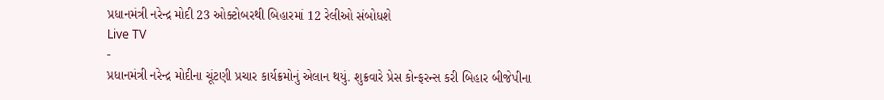પ્રધાનમંત્રી નરેન્દ્ર મોદી 23 ઓક્ટોબરથી બિહારમાં 12 રેલીઓ સંબોધશે
Live TV
-
પ્રધાનમંત્રી નરેન્દ્ર મોદીના ચૂંટણી પ્રચાર કાર્યક્રમોનું એલાન થયું. શુક્રવારે પ્રેસ કોન્ફરન્સ કરી બિહાર બીજેપીના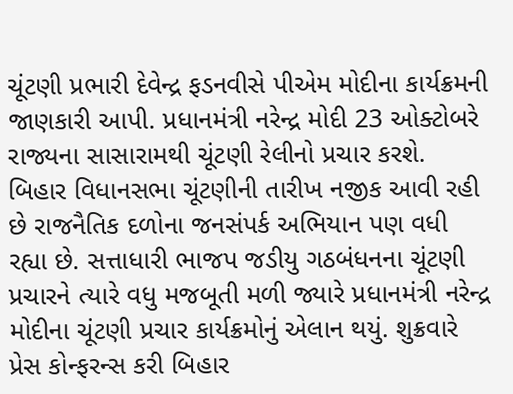ચૂંટણી પ્રભારી દેવેન્દ્ર ફડનવીસે પીએમ મોદીના કાર્યક્રમની જાણકારી આપી. પ્રધાનમંત્રી નરેન્દ્ર મોદી 23 ઓક્ટોબરે રાજ્યના સાસારામથી ચૂંટણી રેલીનો પ્રચાર કરશે.
બિહાર વિધાનસભા ચૂંટણીની તારીખ નજીક આવી રહી છે રાજનૈતિક દળોના જનસંપર્ક અભિયાન પણ વધી રહ્યા છે. સત્તાધારી ભાજપ જડીયુ ગઠબંધનના ચૂંટણી પ્રચારને ત્યારે વધુ મજબૂતી મળી જ્યારે પ્રધાનમંત્રી નરેન્દ્ર મોદીના ચૂંટણી પ્રચાર કાર્યક્રમોનું એલાન થયું. શુક્રવારે પ્રેસ કોન્ફરન્સ કરી બિહાર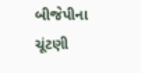બીજેપીના ચૂંટણી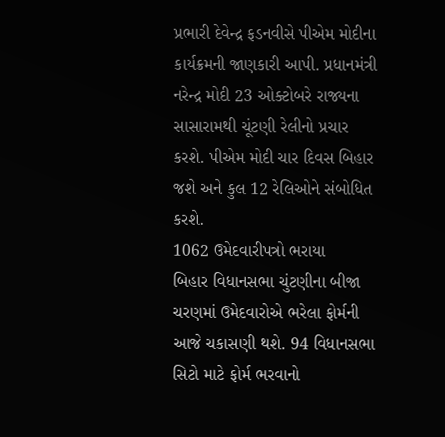પ્રભારી દેવેન્દ્ર ફડનવીસે પીએમ મોદીના કાર્યક્રમની જાણકારી આપી. પ્રધાનમંત્રી નરેન્દ્ર મોદી 23 ઓક્ટોબરે રાજ્યના સાસારામથી ચૂંટણી રેલીનો પ્રચાર કરશે. પીએમ મોદી ચાર દિવસ બિહાર જશે અને કુલ 12 રેલિઓને સંબોધિત કરશે.
1062 ઉમેદવારીપત્રો ભરાયા
બિહાર વિધાનસભા ચુંટણીના બીજા ચરણમાં ઉમેદવારોએ ભરેલા ફોર્મની આજે ચકાસણી થશે. 94 વિધાનસભા સિટો માટે ફોર્મ ભરવાનો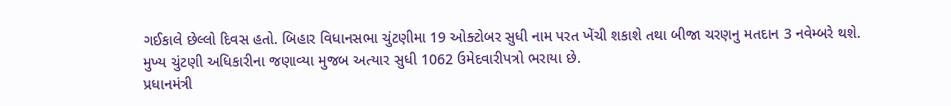ગઈકાલે છેલ્લો દિવસ હતો. બિહાર વિધાનસભા ચુંટણીમા 19 ઓક્ટોબર સુધી નામ પરત ખેંચી શકાશે તથા બીજા ચરણનુ મતદાન 3 નવેમ્બરે થશે. મુખ્ય ચુંટણી અધિકારીના જણાવ્યા મુજબ અત્યાર સુધી 1062 ઉમેદવારીપત્રો ભરાયા છે.
પ્રધાનમંત્રી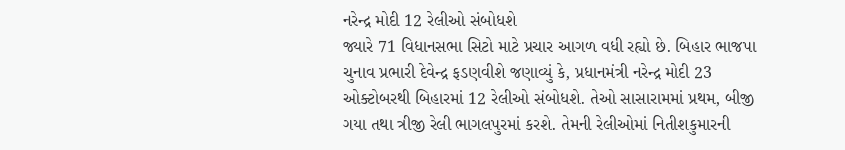નરેન્દ્ર મોદી 12 રેલીઓ સંબોધશે
જ્યારે 71 વિધાનસભા સિટો માટે પ્રચાર આગળ વધી રહ્યો છે. બિહાર ભાજપા ચુનાવ પ્રભારી દેવેન્દ્ર ફડણવીશે જણાવ્યું કે, પ્રધાનમંત્રી નરેન્દ્ર મોદી 23 ઓક્ટોબરથી બિહારમાં 12 રેલીઓ સંબોધશે. તેઓ સાસારામમાં પ્રથમ, બીજી ગયા તથા ત્રીજી રેલી ભાગલપુરમાં કરશે. તેમની રેલીઓમાં નિતીશકુમારની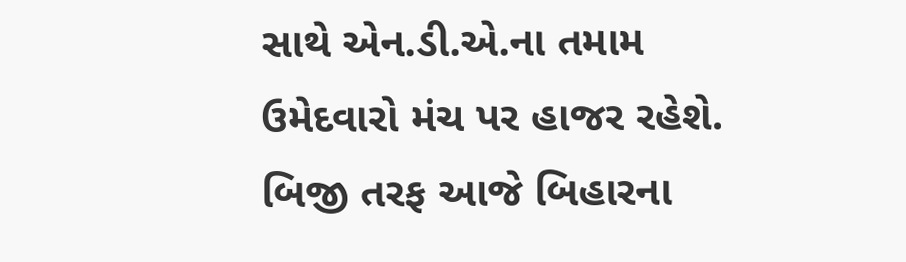સાથે એન.ડી.એ.ના તમામ ઉમેદવારો મંચ પર હાજર રહેશે. બિજી તરફ આજે બિહારના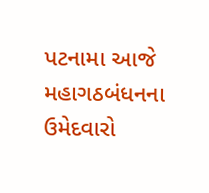પટનામા આજે મહાગઠબંધનના ઉમેદવારો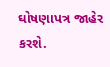ઘોષણાપત્ર જાહેર કરશે.